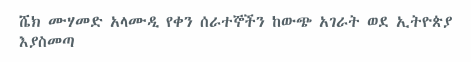ሼክ ሙሃመድ አላሙዲ የቀን ሰራተኞችን ከውጭ አገራት ወደ ኢትዮጵያ እያስመጣ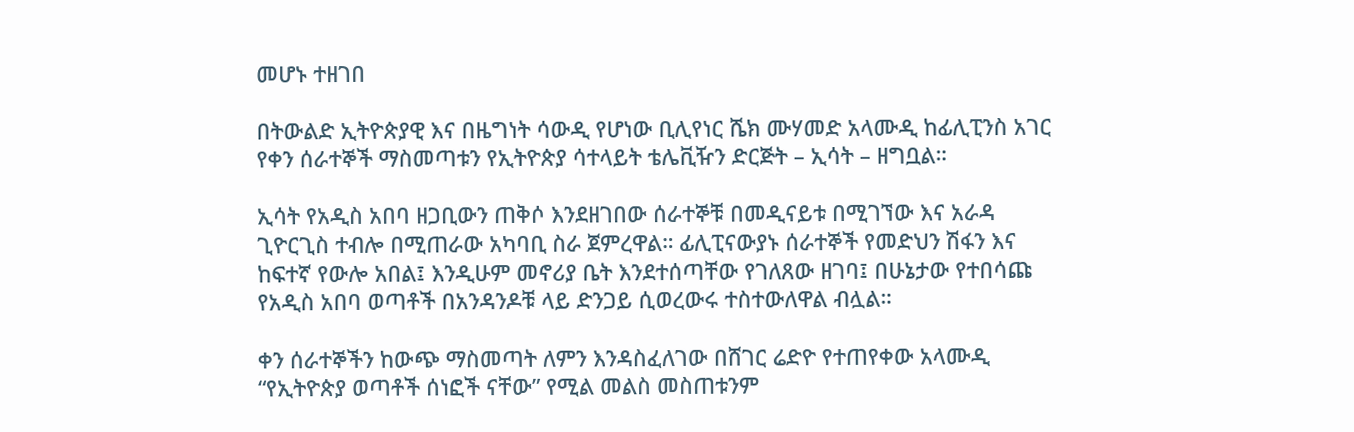መሆኑ ተዘገበ

በትውልድ ኢትዮጵያዊ እና በዜግነት ሳውዲ የሆነው ቢሊየነር ሼክ ሙሃመድ አላሙዲ ከፊሊፒንስ አገር የቀን ሰራተኞች ማስመጣቱን የኢትዮጵያ ሳተላይት ቴሌቪዥን ድርጅት – ኢሳት – ዘግቧል።

ኢሳት የአዲስ አበባ ዘጋቢውን ጠቅሶ እንደዘገበው ሰራተኞቹ በመዲናይቱ በሚገኘው እና አራዳ ጊዮርጊስ ተብሎ በሚጠራው አካባቢ ስራ ጀምረዋል። ፊሊፒናውያኑ ሰራተኞች የመድህን ሽፋን እና ከፍተኛ የውሎ አበል፤ እንዲሁም መኖሪያ ቤት እንደተሰጣቸው የገለጸው ዘገባ፤ በሁኔታው የተበሳጩ የአዲስ አበባ ወጣቶች በአንዳንዶቹ ላይ ድንጋይ ሲወረውሩ ተስተውለዋል ብሏል።

ቀን ሰራተኞችን ከውጭ ማስመጣት ለምን እንዳስፈለገው በሸገር ሬድዮ የተጠየቀው አላሙዲ “የኢትዮጵያ ወጣቶች ሰነፎች ናቸው” የሚል መልስ መስጠቱንም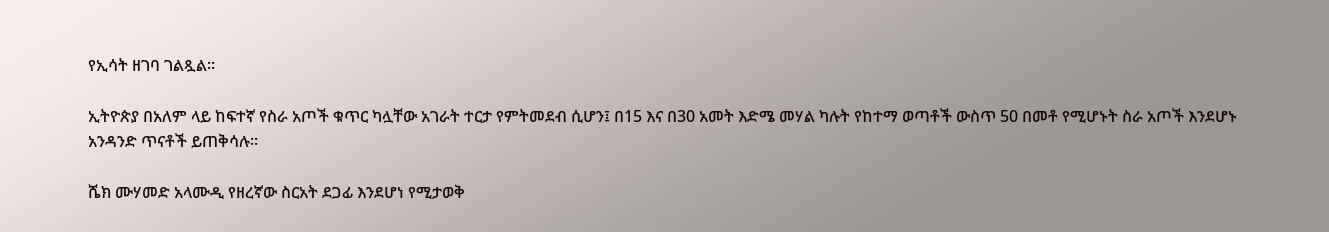የኢሳት ዘገባ ገልጿል።

ኢትዮጵያ በአለም ላይ ከፍተኛ የስራ አጦች ቁጥር ካሏቸው አገራት ተርታ የምትመደብ ሲሆን፤ በ15 እና በ30 አመት እድሜ መሃል ካሉት የከተማ ወጣቶች ውስጥ 50 በመቶ የሚሆኑት ስራ አጦች እንደሆኑ አንዳንድ ጥናቶች ይጠቅሳሉ።

ሼክ ሙሃመድ አላሙዲ የዘረኛው ስርአት ደጋፊ እንደሆነ የሚታወቅ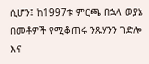ሲሆን፤ ከ1997ቱ ምርጫ በኋላ ወያኔ በመቶዎች የሚቆጠሩ ንጹሃንን ገድሎ እና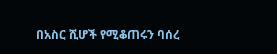በአስር ሺሆች የሚቆጠሩን ባሰረ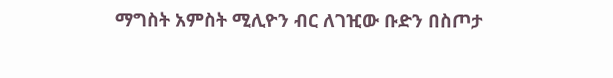ማግስት አምስት ሚሊዮን ብር ለገዢው ቡድን በስጦታ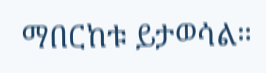ማበርከቱ ይታወሳል።